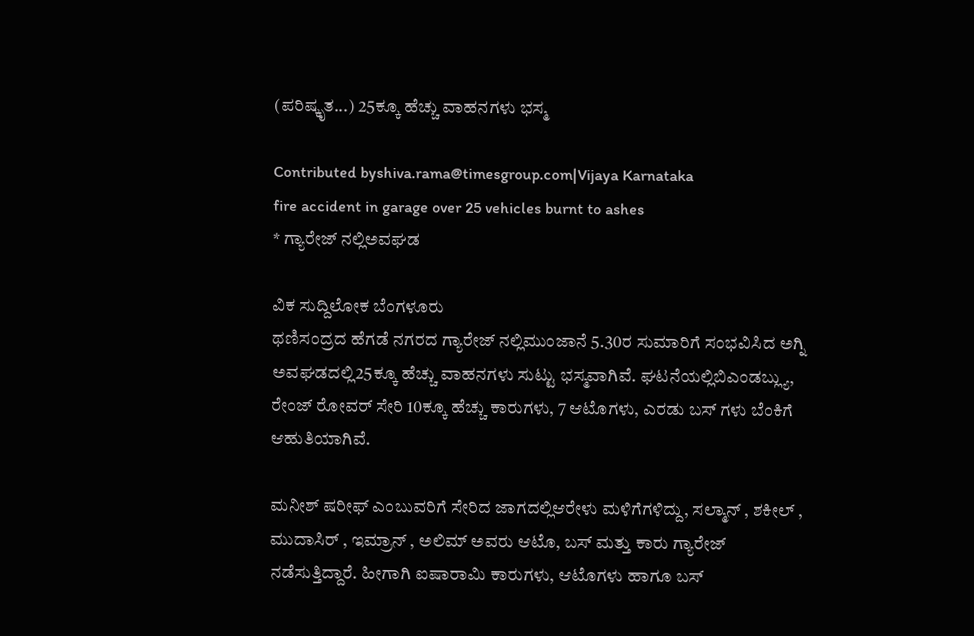(ಪರಿಷ್ಕೃತ...) 25ಕ್ಕೂ ಹೆಚ್ಚು ವಾಹನಗಳು ಭಸ್ಮ

Contributed byshiva.rama@timesgroup.com|Vijaya Karnataka
fire accident in garage over 25 vehicles burnt to ashes
* ಗ್ಯಾರೇಜ್ ನಲ್ಲಿಅವಘಡ

ವಿಕ ಸುದ್ದಿಲೋಕ ಬೆಂಗಳೂರು
ಥಣಿಸಂದ್ರದ ಹೆಗಡೆ ನಗರದ ಗ್ಯಾರೇಜ್ ನಲ್ಲಿಮುಂಜಾನೆ 5.30ರ ಸುಮಾರಿಗೆ ಸಂಭವಿಸಿದ ಅಗ್ನಿ ಅವಘಡದಲ್ಲಿ25ಕ್ಕೂ ಹೆಚ್ಚು ವಾಹನಗಳು ಸುಟ್ಟು ಭಸ್ಮವಾಗಿವೆ. ಘಟನೆಯಲ್ಲಿಬಿಎಂಡಬ್ಲ್ಯು, ರೇಂಜ್ ರೋವರ್ ಸೇರಿ 10ಕ್ಕೂ ಹೆಚ್ಚು ಕಾರುಗಳು, 7 ಆಟೊಗಳು, ಎರಡು ಬಸ್ ಗಳು ಬೆಂಕಿಗೆ ಆಹುತಿಯಾಗಿವೆ.

ಮನೀಶ್ ಷರೀಫ್ ಎಂಬುವರಿಗೆ ಸೇರಿದ ಜಾಗದಲ್ಲಿಆರೇಳು ಮಳಿಗೆಗಳಿದ್ದು, ಸಲ್ಮಾನ್ , ಶಕೀಲ್ , ಮುದಾಸಿರ್ , ಇಮ್ರಾನ್ , ಅಲಿಮ್ ಅವರು ಆಟೊ, ಬಸ್ ಮತ್ತು ಕಾರು ಗ್ಯಾರೇಜ್ ನಡೆಸುತ್ತಿದ್ದಾರೆ. ಹೀಗಾಗಿ ಐಷಾರಾಮಿ ಕಾರುಗಳು, ಆಟೊಗಳು ಹಾಗೂ ಬಸ್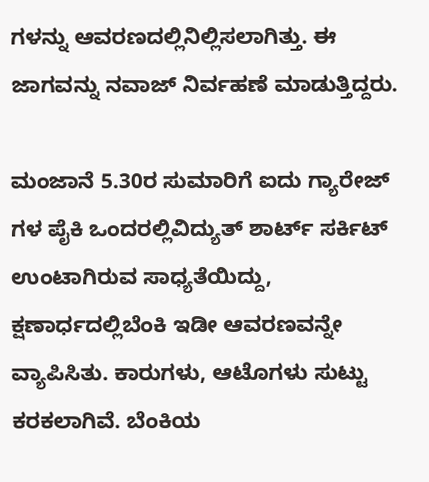ಗಳನ್ನು ಆವರಣದಲ್ಲಿನಿಲ್ಲಿಸಲಾಗಿತ್ತು. ಈ ಜಾಗವನ್ನು ನವಾಜ್ ನಿರ್ವಹಣೆ ಮಾಡುತ್ತಿದ್ದರು.

ಮಂಜಾನೆ 5.30ರ ಸುಮಾರಿಗೆ ಐದು ಗ್ಯಾರೇಜ್ ಗಳ ಪೈಕಿ ಒಂದರಲ್ಲಿವಿದ್ಯುತ್ ಶಾರ್ಟ್ ಸರ್ಕಿಟ್ ಉಂಟಾಗಿರುವ ಸಾಧ್ಯತೆಯಿದ್ದು, ಕ್ಷಣಾರ್ಧದಲ್ಲಿಬೆಂಕಿ ಇಡೀ ಆವರಣವನ್ನೇ ವ್ಯಾಪಿಸಿತು. ಕಾರುಗಳು, ಆಟೊಗಳು ಸುಟ್ಟು ಕರಕಲಾಗಿವೆ. ಬೆಂಕಿಯ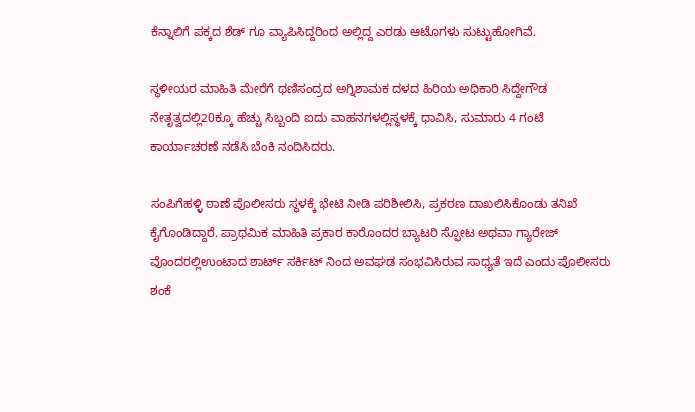ಕೆನ್ನಾಲಿಗೆ ಪಕ್ಕದ ಶೆಡ್ ಗೂ ವ್ಯಾಪಿಸಿದ್ದರಿಂದ ಅಲ್ಲಿದ್ದ ಎರಡು ಆಟೊಗಳು ಸುಟ್ಟುಹೋಗಿವೆ.

ಸ್ಥಳೀಯರ ಮಾಹಿತಿ ಮೇರೆಗೆ ಥಣಿಸಂದ್ರದ ಅಗ್ನಿಶಾಮಕ ದಳದ ಹಿರಿಯ ಅಧಿಕಾರಿ ಸಿದ್ದೇಗೌಡ ನೇತೃತ್ವದಲ್ಲಿ20ಕ್ಕೂ ಹೆಚ್ಚು ಸಿಬ್ಬಂದಿ ಐದು ವಾಹನಗಳಲ್ಲಿಸ್ಥಳಕ್ಕೆ ಧಾವಿಸಿ, ಸುಮಾರು 4 ಗಂಟೆ ಕಾರ್ಯಾಚರಣೆ ನಡೆಸಿ ಬೆಂಕಿ ನಂದಿಸಿದರು.

ಸಂಪಿಗೆಹಳ್ಳಿ ಠಾಣೆ ಪೊಲೀಸರು ಸ್ಥಳಕ್ಕೆ ಭೇಟಿ ನೀಡಿ ಪರಿಶೀಲಿಸಿ, ಪ್ರಕರಣ ದಾಖಲಿಸಿಕೊಂಡು ತನಿಖೆ ಕೈಗೊಂಡಿದ್ದಾರೆ. ಪ್ರಾಥಮಿಕ ಮಾಹಿತಿ ಪ್ರಕಾರ ಕಾರೊಂದರ ಬ್ಯಾಟರಿ ಸ್ಫೋಟ ಅಥವಾ ಗ್ಯಾರೇಜ್ ವೊಂದರಲ್ಲಿಉಂಟಾದ ಶಾರ್ಟ್ ಸರ್ಕಿಟ್ ನಿಂದ ಅವಘಡ ಸಂಭವಿಸಿರುವ ಸಾಧ್ಯತೆ ಇದೆ ಎಂದು ಪೊಲೀಸರು ಶಂಕೆ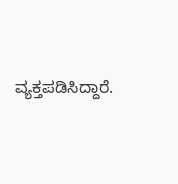ವ್ಯಕ್ತಪಡಿಸಿದ್ದಾರೆ.